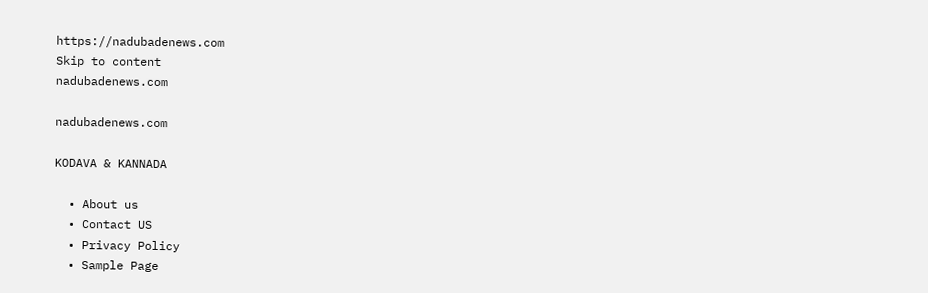https://nadubadenews.com
Skip to content
nadubadenews.com

nadubadenews.com

KODAVA & KANNADA

  • About us
  • Contact US
  • Privacy Policy
  • Sample Page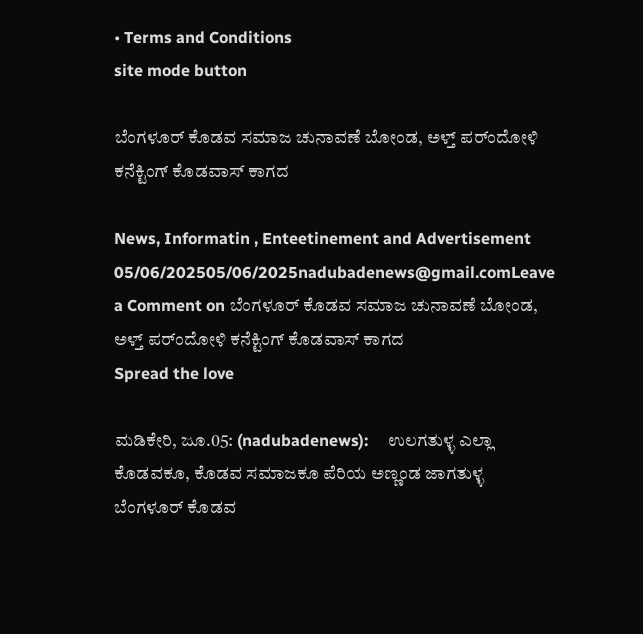• Terms and Conditions
site mode button

ಬೆಂಗಳೂರ್ ಕೊಡವ ಸಮಾಜ ಚುನಾವಣೆ ಬೋಂಡ, ಅಳ್ತ್‌‌ ಪರ್ಂದೋಳಿ ಕನೆಕ್ಟಿಂಗ್ ಕೊಡವಾಸ್ ಕಾಗದ

News, Informatin , Enteetinement and Advertisement
05/06/202505/06/2025nadubadenews@gmail.comLeave a Comment on ಬೆಂಗಳೂರ್ ಕೊಡವ ಸಮಾಜ ಚುನಾವಣೆ ಬೋಂಡ, ಅಳ್ತ್‌‌ ಪರ್ಂದೋಳಿ ಕನೆಕ್ಟಿಂಗ್ ಕೊಡವಾಸ್ ಕಾಗದ
Spread the love

ಮಡಿಕೇರಿ, ಜೂ.05: (nadubadenews):     ಉಲಗತುಳ್ಳ ಎಲ್ಲಾ ಕೊಡವಕೂ, ಕೊಡವ ಸಮಾಜಕೂ ಪೆರಿಯ ಅಣ್ಣಂಡ ಜಾಗತುಳ್ಳ ಬೆಂಗಳೂರ್ ಕೊಡವ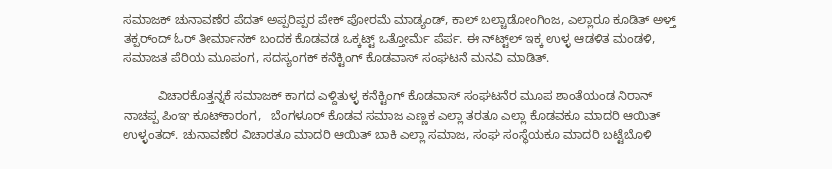ಸಮಾಜಕ್ ಚುನಾವಣೆರ ಪೆದತ್ ಅಪ್ಪರಿಪ್ಪರ ಪೇಕ್ ಪೋರಮೆ ಮಾಡ್ಯಂಡ್, ಕಾಲ್ ಬಲ್ಚಾಡೋಂಗಿಂಜ, ಎಲ್ಲಾರೂ ಕೂಡಿತ್ ಅಳ್ತ್ ತಕ್ಪರ್ಂದ್ ಓರ್ ತೀರ್ಮಾನಕ್ ಬಂದಕ ಕೊಡವಡ ಒಕ್ಕಟ್ಟ್ ಒತ್ತೋರ್ಮೆ ಪೆರ್ಪ. ಈ ನ್‌ಟ್ಟ್‌‌ಲ್ ಇಕ್ಕ ಉಳ್ಳ ಆಡಳಿತ ಮಂಡಳಿ, ಸಮಾಜತ ಪೆರಿಯ ಮೂಪಂಗ, ಸದಸ್ಯಂಗಕ್ ಕನೆಕ್ಟಿಂಗ್ ಕೊಡವಾಸ್ ಸಂಘಟನೆ ಮನವಿ ಮಾಡಿತ್.

          ವಿಚಾರಕೊತ್ತನ್ನಕೆ ಸಮಾಜಕ್ ಕಾಗದ ಎಳ್ದಿತುಳ್ಳ ಕನೆಕ್ಟಿಂಗ್‌ ಕೊಡವಾಸ್ ಸಂಘಟನೆರ ಮೂಪ ಶಾಂತೆಯಂಡ ನಿರಾನ್‌ ನಾಚಪ್ಪ ಪಿಂಞ ಕೂಟ್‌ಕಾರಂಗ,   ಬೆಂಗಳೂರ್‌ ಕೊಡವ ಸಮಾಜ ಎಣ್ಣಕ ಎಲ್ಲಾ ತರತೂ ಎಲ್ಲಾ ಕೊಡವಕೂ ಮಾದರಿ ಆಯಿತ್‌  ಉಳ್ಳಂತದ್. ಚುನಾವಣೆರ ವಿಚಾರತೂ ಮಾದರಿ ಆಯಿತ್‌ ಬಾಕಿ ಎಲ್ಲಾ ಸಮಾಜ‌, ಸಂಘ ಸಂಸ್ಥೆಯಕೂ ಮಾದರಿ ಬಟ್ಟೆಬೊಳಿ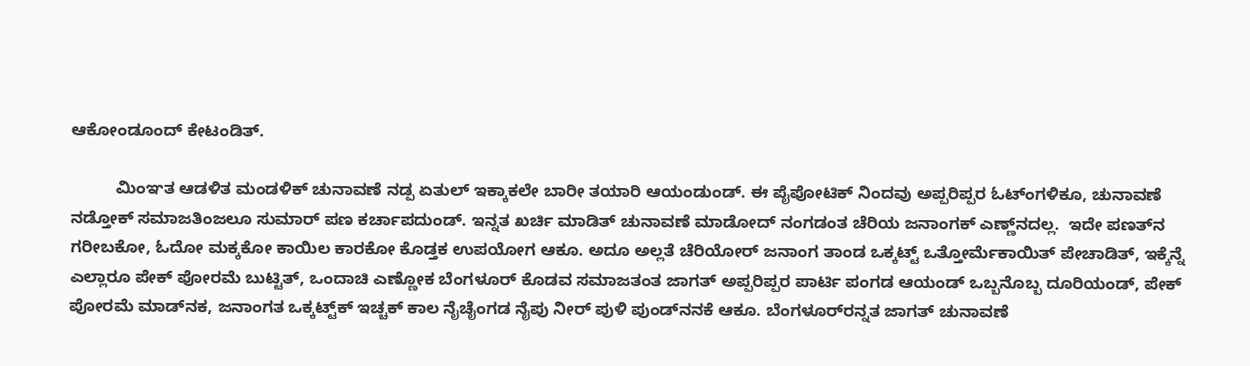ಆಕೋಂಡೂಂದ್‌ ಕೇಟಂಡಿತ್.

          ಮಿಂಞತ ಆಡಳಿತ ಮಂಡಳಿಕ್‌ ಚುನಾವಣೆ ನಡ್ಪ ಏತುಲ್‌ ಇಕ್ಕಾಕಲೇ ಬಾರೀ ತಯಾರಿ ಆಯಂಡುಂಡ್‌. ಈ ಪೈಪೋಟಿಕ್‌ ನಿಂದವು ಅಪ್ಪರಿಪ್ಪರ ಓಟ್ಂಗಳಿಕೂ, ಚುನಾವಣೆ ನಡ್ತೋಕ್‌ ಸಮಾಜತಿಂಜಲೂ ಸುಮಾರ್‌ ಪಣ ಕರ್ಚಾಪದುಂಡ್. ಇನ್ನತ ಖರ್ಚಿ ಮಾಡಿತ್‌ ಚುನಾವಣೆ ಮಾಡೋದ್‌ ನಂಗಡಂತ ಚೆರಿಯ ಜನಾಂಗಕ್‌ ಎಣ್ಣ್‌ನದಲ್ಲ.  ಇದೇ ಪಣತ್‌ನ ಗರೀಬಕೋ, ಓದೋ ಮಕ್ಕಕೋ ಕಾಯಿಲ ಕಾರಕೋ ಕೊಡ್ತಕ ಉಪಯೋಗ ಆಕೂ. ಅದೂ ಅಲ್ಲತೆ ಚೆರಿಯೋರ್‌ ಜನಾಂಗ ತಾಂಡ ಒಕ್ಕಟ್ಟ್‌ ಒತ್ತೋರ್ಮೆಕಾಯಿತ್‌ ಪೇಚಾಡಿತ್‌, ಇಕ್ಕೆನ್ನೆ ಎಲ್ಲಾರೂ ಪೇಕ್‌ ಪೋರಮೆ ಬುಟ್ಟಿತ್‌, ಒಂದಾಚಿ ಎಣ್ಣೋಕ ಬೆಂಗಳೂರ್ ಕೊಡವ ಸಮಾಜತಂತ ಜಾಗತ್‌ ಅಪ್ಪರಿಪ್ಪರ ಪಾರ್ಟಿ ಪಂಗಡ ಆಯಂಡ್‌ ಒಬ್ಬನೊಬ್ಬ ದೂರಿಯಂಡ್‌, ಪೇಕ್‌ ಪೋರಮೆ ಮಾಡ್‌ನಕ‌, ಜನಾಂಗತ ಒಕ್ಕಟ್ಟ್‌ಕ್‌ ಇಚ್ಚಕ್‌ ಕಾಲ ನೈಚೈಂಗಡ ನೈಪು ನೀರ್‌ ಪುಳಿ ಪುಂಡ್‌ನನಕೆ ಆಕೂ. ಬೆಂಗಳೂರ್‌ರನ್ನತ ಜಾಗತ್‌ ಚುನಾವಣೆ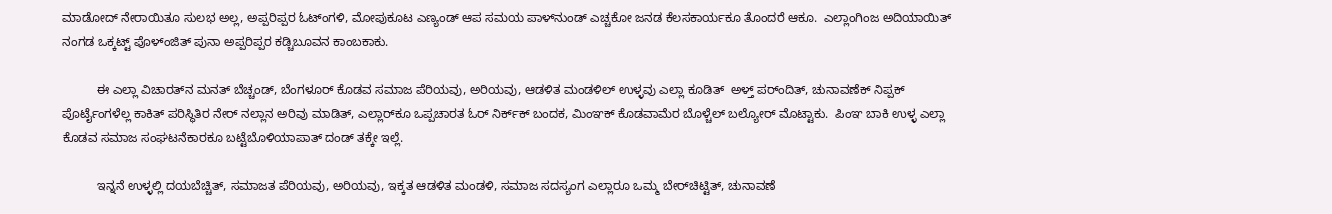ಮಾಡೋದ್‌ ನೇರಾಯಿತೂ ಸುಲಭ ಅಲ್ಲ, ಅಪ್ಪರಿಪ್ಪರ ಓಟ್ಂಗಳಿ, ಮೋಪುಕೂಟ ಎಣ್ಯಂಡ್‌ ಆಪ ಸಮಯ ಪಾಳ್‌ನುಂಡ್‌ ಎಚ್ಚಕೋ ಜನಡ ಕೆಲಸಕಾರ್ಯಕೂ ತೊಂದರೆ ಆಕೂ.  ಎಲ್ಲಾಂಗಿಂಜ ಅದಿಯಾಯಿತ್‌ ನಂಗಡ ಒಕ್ಕಟ್ಟ್‌ ಪೊಳ್ಂಜಿತ್‌ ಪುನಾ ಅಪ್ಪರಿಪ್ಪರ ಕಡ್ಚಿಬೂವನ ಕಾಂಬಕಾಕು.

          ಈ ಎಲ್ಲಾ ವಿಚಾರತ್‌ನ ಮನತ್‌ ಬೆಚ್ಚಂಡ್‌, ಬೆಂಗಳೂರ್‌ ಕೊಡವ ಸಮಾಜ ಪೆರಿಯವು, ಅರಿಯವು, ಆಡಳಿತ ಮಂಡಳಿಲ್‌ ಉಳ್ಳವು ಎಲ್ಲಾ ಕೂಡಿತ್‌  ಅಳ್ತ್‌ ಪರ್ಂದಿತ್‌, ಚುನಾವಣೆಕ್‌ ನಿಪ್ಪಕ್‌ ಪೊರ್ಟೈಂಗಳೆಲ್ಲ ಕಾಕಿತ್‌ ಪರಿಸ್ಥಿತಿರ ನೇರ್‌ ನಲ್ಲಾನ ಅರಿವು ಮಾಡಿತ್‌, ಎಲ್ಲಾರ್‌ಕೂ ಒಪ್ಪಚಾರತ ಓರ್‌ ನಿರ್ಕ್‌ಕ್‌ ಬಂದಕ, ಮಿಂಞಕ್‌ ಕೊಡವಾಮೆರ ಬೊಳ್ಚೆಲ್‌ ಬಲ್ಯೋರ್‌ ಮೊಟ್ಟಾಕು.  ಪಿಂಞ ಬಾಕಿ ಉಳ್ಳ ಎಲ್ಲಾ ಕೊಡವ ಸಮಾಜ ಸಂಘಟನೆಕಾರಕೂ ಬಟ್ಟೆಬೊಳಿಯಾಪಾತ್‌ ದಂಡ್‌ ತಕ್ಕೇ ಇಲ್ಲೆ.

          ಇನ್ನನೆ ಉಳ್ಳಲ್ಲಿ ದಯಬೆಚ್ಚಿತ್‌, ಸಮಾಜತ ಪೆರಿಯವು, ಅರಿಯವು, ಇಕ್ಕತ ಆಡಳಿತ ಮಂಡಳಿ, ಸಮಾಜ ಸದಸ್ಯಂಗ ಎಲ್ಲಾರೂ ಒಮ್ಮ ಬೇರ್‌ಚಿಟ್ಟಿತ್‌, ಚುನಾವಣೆ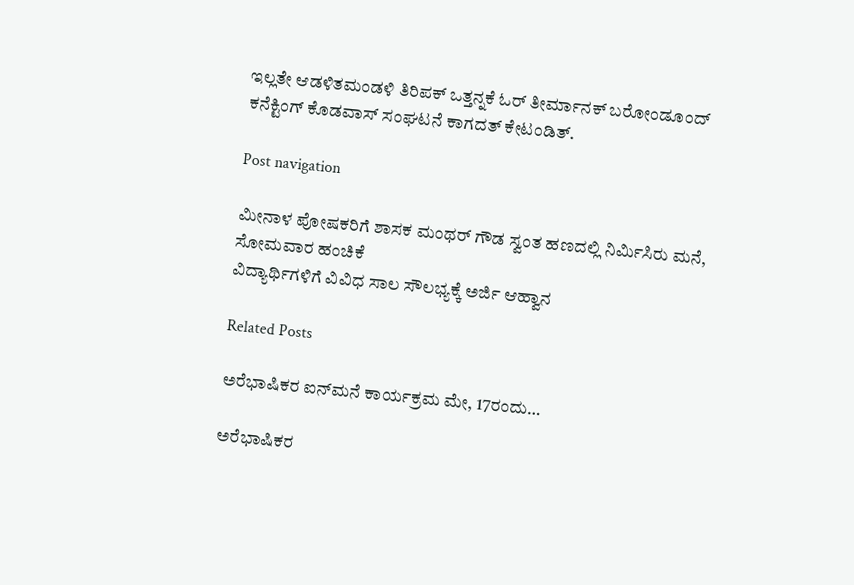ಇಲ್ಲತೇ ಆಡಳಿತಮಂಡಳಿ ತಿರಿಪಕ್‌ ಒತ್ತನ್ನಕೆ ಓರ್‌ ತೀರ್ಮಾನಕ್‌ ಬರೋಂಡೂಂದ್‌ ಕನೆಕ್ಟಿಂಗ್‌ ಕೊಡವಾಸ್‌ ಸಂಘಟನೆ ಕಾಗದತ್‌ ಕೇಟಂಡಿತ್.

Post navigation

ಮೀನಾಳ ಪೋಷಕರಿಗೆ ಶಾಸಕ ಮಂಥರ್‌ ಗೌಡ ಸ್ವಂತ ಹಣದಲ್ಲಿ ನಿರ್ಮಿಸಿರು ಮನೆ, ಸೋಮವಾರ ಹಂಚಿಕೆ
ವಿದ್ಯಾರ್ಥಿಗಳಿಗೆ ವಿವಿಧ ಸಾಲ ಸೌಲಭ್ಯಕ್ಕೆ ಅರ್ಜಿ ಆಹ್ವಾನ

Related Posts

ಅರೆಭಾಷಿಕರ ಐನ್‍ಮನೆ ಕಾರ್ಯಕ್ರಮ ಮೇ, 17ರಂದು…

ಅರೆಭಾಷಿಕರ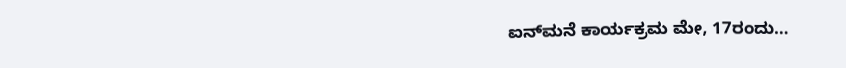ಐನ್‍ಮನೆ ಕಾರ್ಯಕ್ರಮ ಮೇ, 17ರಂದು…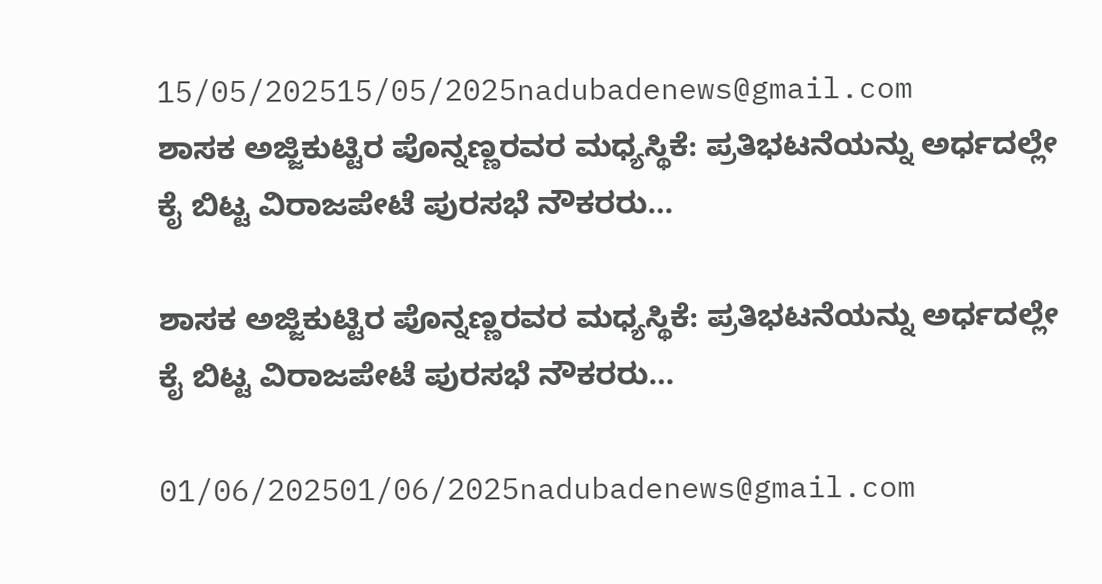15/05/202515/05/2025nadubadenews@gmail.com
ಶಾಸಕ ಅಜ್ಜಿಕುಟ್ಟಿರ ಪೊನ್ನಣ್ಣರವರ ಮಧ್ಯಸ್ಥಿಕೆ: ಪ್ರತಿಭಟನೆಯನ್ನು ಅರ್ಧದಲ್ಲೇ ಕೈ ಬಿಟ್ಟ ವಿರಾಜಪೇಟೆ ಪುರಸಭೆ ನೌಕರರು…

ಶಾಸಕ ಅಜ್ಜಿಕುಟ್ಟಿರ ಪೊನ್ನಣ್ಣರವರ ಮಧ್ಯಸ್ಥಿಕೆ: ಪ್ರತಿಭಟನೆಯನ್ನು ಅರ್ಧದಲ್ಲೇ ಕೈ ಬಿಟ್ಟ ವಿರಾಜಪೇಟೆ ಪುರಸಭೆ ನೌಕರರು…

01/06/202501/06/2025nadubadenews@gmail.com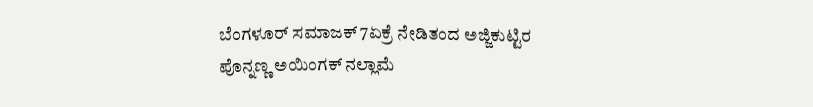ಬೆಂಗಳೂರ್‌ ಸಮಾಜಕ್‌ 7ಏಕ್ರೆ ನೇಡಿತಂದ ಅಜ್ಜಿಕುಟ್ಟಿರ ಪೊನ್ನಣ್ಣ ಅಯಿಂಗಕ್‌ ನಲ್ಲಾಮೆ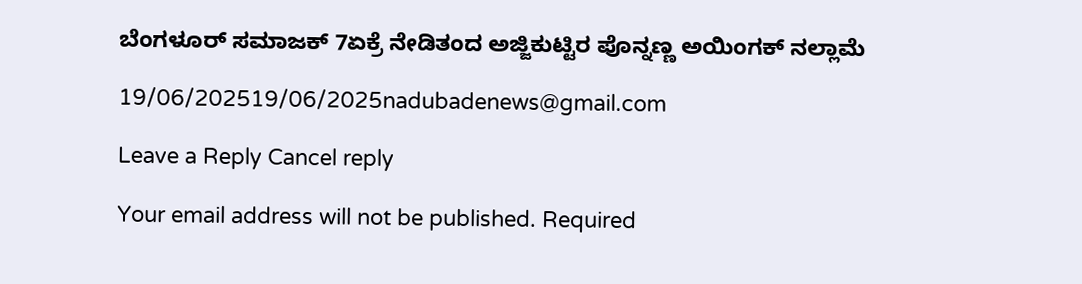ಬೆಂಗಳೂರ್‌ ಸಮಾಜಕ್‌ 7ಏಕ್ರೆ ನೇಡಿತಂದ ಅಜ್ಜಿಕುಟ್ಟಿರ ಪೊನ್ನಣ್ಣ ಅಯಿಂಗಕ್‌ ನಲ್ಲಾಮೆ

19/06/202519/06/2025nadubadenews@gmail.com

Leave a Reply Cancel reply

Your email address will not be published. Required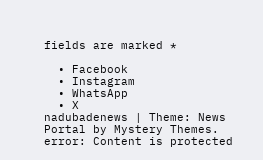fields are marked *

  • Facebook
  • Instagram
  • WhatsApp
  • X
nadubadenews | Theme: News Portal by Mystery Themes.
error: Content is protected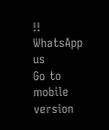!!
WhatsApp us
Go to mobile version